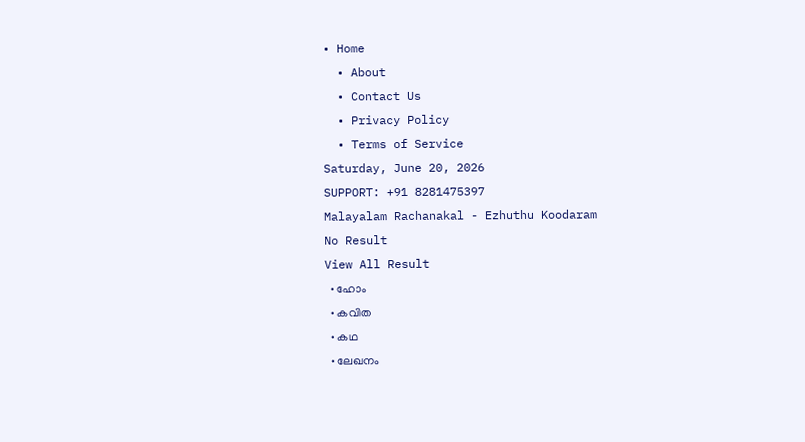• Home
  • About
  • Contact Us
  • Privacy Policy
  • Terms of Service
Saturday, June 20, 2026
SUPPORT: +91 8281475397
Malayalam Rachanakal - Ezhuthu Koodaram
No Result
View All Result
  • ഹോം
  • കവിത
  • കഥ
  • ലേഖനം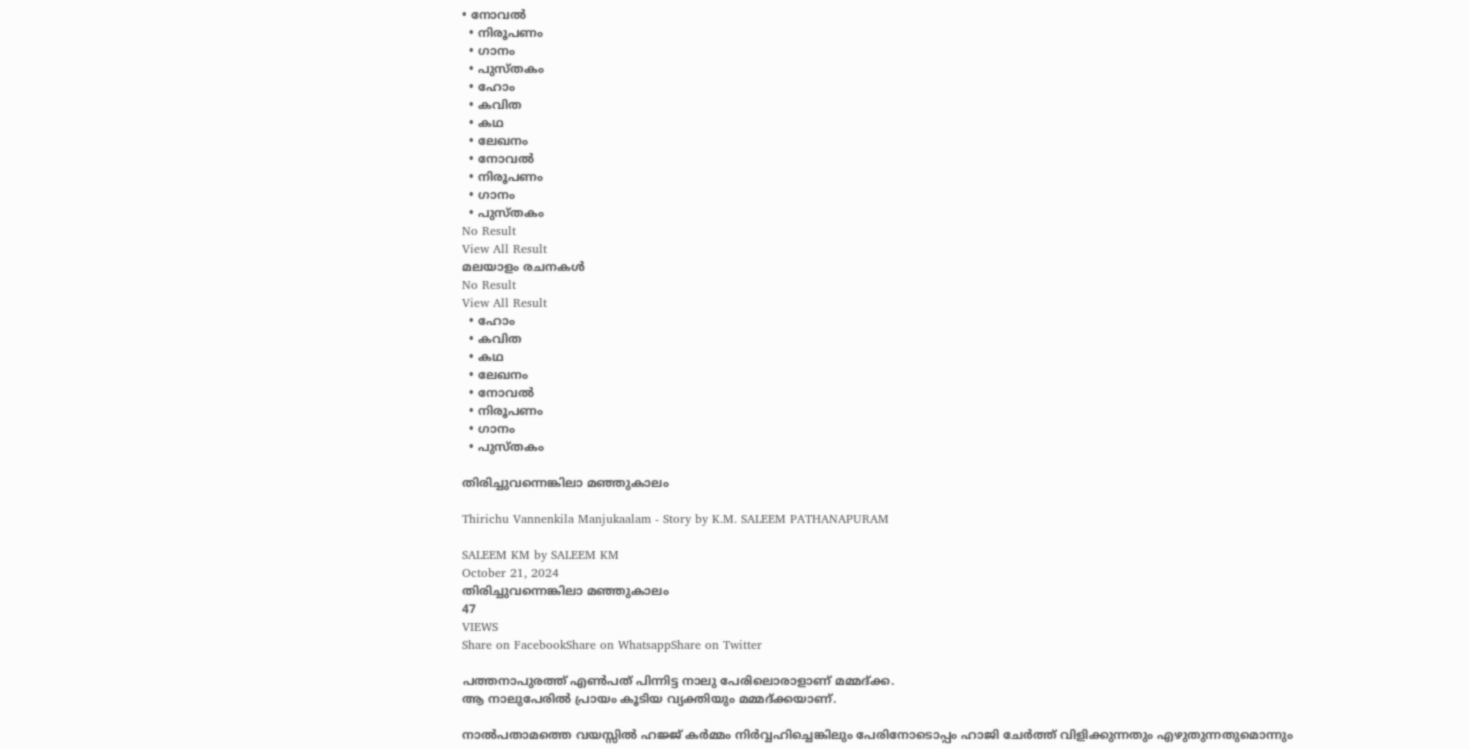• നോവൽ
  • നിരൂപണം
  • ഗാനം
  • പുസ്തകം
  • ഹോം
  • കവിത
  • കഥ
  • ലേഖനം
  • നോവൽ
  • നിരൂപണം
  • ഗാനം
  • പുസ്തകം
No Result
View All Result
മലയാളം രചനകൾ
No Result
View All Result
  • ഹോം
  • കവിത
  • കഥ
  • ലേഖനം
  • നോവൽ
  • നിരൂപണം
  • ഗാനം
  • പുസ്തകം

തിരിച്ചുവന്നെങ്കിലാ മഞ്ഞുകാലം

Thirichu Vannenkila Manjukaalam - Story by K.M. SALEEM PATHANAPURAM

SALEEM KM by SALEEM KM
October 21, 2024
തിരിച്ചുവന്നെങ്കിലാ മഞ്ഞുകാലം
47
VIEWS
Share on FacebookShare on WhatsappShare on Twitter

പത്തനാപുരത്ത് എൺപത് പിന്നിട്ട നാലു പേരിലൊരാളാണ് മമ്മദ്ക്ക.
ആ നാലുപേരിൽ പ്രായം കൂടിയ വ്യക്തിയും മമ്മദ്ക്കയാണ്.

നാൽപതാമത്തെ വയസ്സിൽ ഹജ്ജ് കർമ്മം നിർവ്വഹിച്ചെങ്കിലും പേരിനോടൊപ്പം ഹാജി ചേർത്ത് വിളിക്കുന്നതും എഴുതുന്നതുമൊന്നും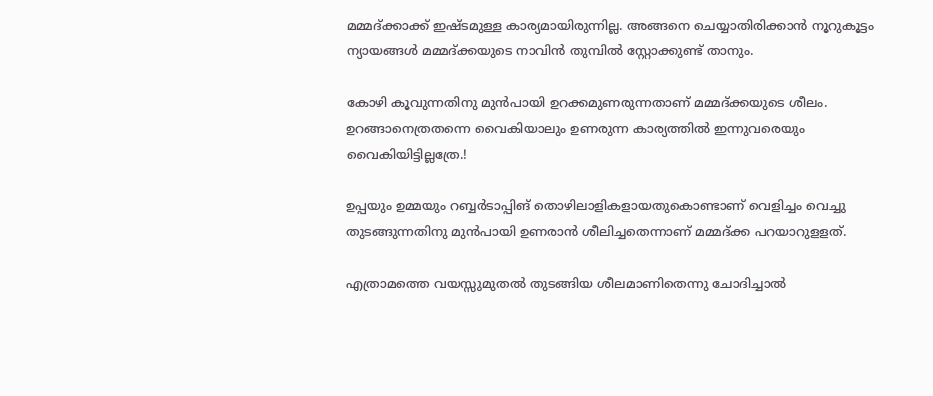മമ്മദ്ക്കാക്ക് ഇഷ്ടമുള്ള കാര്യമായിരുന്നില്ല. അങ്ങനെ ചെയ്യാതിരിക്കാൻ നൂറുകൂട്ടം ന്യായങ്ങൾ മമ്മദ്ക്കയുടെ നാവിൻ തുമ്പിൽ സ്റ്റോക്കുണ്ട് താനും.

കോഴി കൂവുന്നതിനു മുൻപായി ഉറക്കമുണരുന്നതാണ് മമ്മദ്ക്കയുടെ ശീലം. ഉറങ്ങാനെത്രതന്നെ വൈകിയാലും ഉണരുന്ന കാര്യത്തിൽ ഇന്നുവരെയും വൈകിയിട്ടില്ലത്രേ.!

ഉപ്പയും ഉമ്മയും റബ്ബർടാപ്പിങ് തൊഴിലാളികളായതുകൊണ്ടാണ് വെളിച്ചം വെച്ചു തുടങ്ങുന്നതിനു മുൻപായി ഉണരാൻ ശീലിച്ചതെന്നാണ് മമ്മദ്ക്ക പറയാറുളളത്.

എത്രാമത്തെ വയസ്സുമുതൽ തുടങ്ങിയ ശീലമാണിതെന്നു ചോദിച്ചാൽ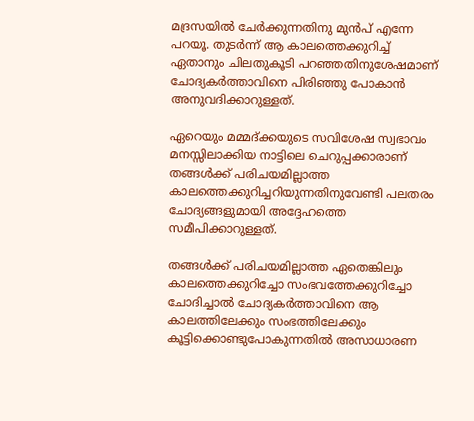മദ്രസയിൽ ചേർക്കുന്നതിനു മുൻപ് എന്നേ പറയൂ. തുടർന്ന് ആ കാലത്തെക്കുറിച്ച് ഏതാനും ചിലതുകൂടി പറഞ്ഞതിനുശേഷമാണ് ചോദ്യകർത്താവിനെ പിരിഞ്ഞു പോകാൻ അനുവദിക്കാറുള്ളത്.

ഏറെയും മമ്മദ്ക്കയുടെ സവിശേഷ സ്വഭാവം മനസ്സിലാക്കിയ നാട്ടിലെ ചെറുപ്പക്കാരാണ് തങ്ങൾക്ക് പരിചയമില്ലാത്ത കാലത്തെക്കുറിച്ചറിയുന്നതിനുവേണ്ടി പലതരം ചോദ്യങ്ങളുമായി അദ്ദേഹത്തെ സമീപിക്കാറുള്ളത്.

തങ്ങൾക്ക് പരിചയമില്ലാത്ത ഏതെങ്കിലും കാലത്തെക്കുറിച്ചോ സംഭവത്തേക്കുറിച്ചോ ചോദിച്ചാൽ ചോദ്യകർത്താവിനെ ആ കാലത്തിലേക്കും സംഭത്തിലേക്കും കൂട്ടിക്കൊണ്ടുപോകുന്നതിൽ അസാധാരണ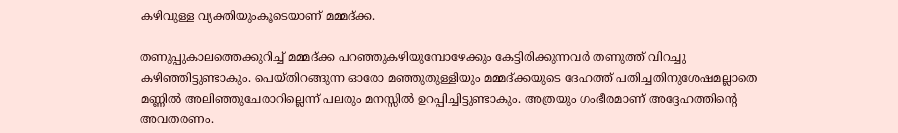കഴിവുള്ള വ്യക്തിയുംകൂടെയാണ് മമ്മദ്ക്ക.

തണുപ്പുകാലത്തെക്കുറിച്ച് മമ്മദ്ക്ക പറഞ്ഞുകഴിയുമ്പോഴേക്കും കേട്ടിരിക്കുന്നവർ തണുത്ത് വിറച്ചു കഴിഞ്ഞിട്ടുണ്ടാകും. പെയ്തിറങ്ങുന്ന ഓരോ മഞ്ഞുതുള്ളിയും മമ്മദ്ക്കയുടെ ദേഹത്ത് പതിച്ചതിനുശേഷമല്ലാതെ മണ്ണിൽ അലിഞ്ഞുചേരാറില്ലെന്ന് പലരും മനസ്സിൽ ഉറപ്പിച്ചിട്ടുണ്ടാകും. അത്രയും ഗംഭീരമാണ് അദ്ദേഹത്തിൻ്റെ അവതരണം.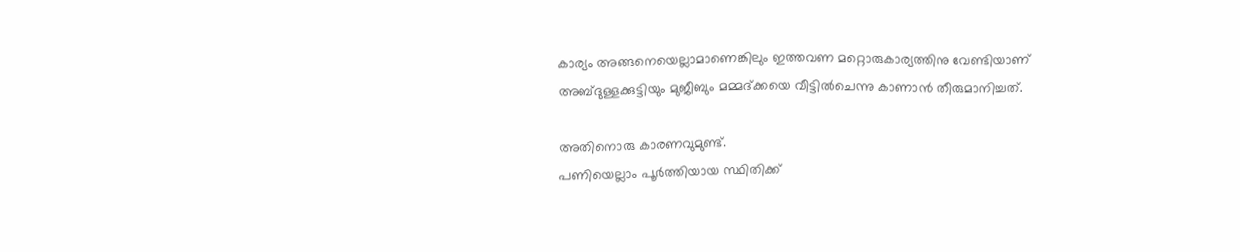കാര്യം അങ്ങനെയെല്ലാമാണെങ്കിലും ഇത്തവണ മറ്റൊരുകാര്യത്തിനു വേണ്ടിയാണ്
അബ്ദുള്ളക്കുട്ടിയും മുജീബും മമ്മദ്ക്കയെ വീട്ടിൽചെന്നു കാണാൻ തീരുമാനിച്ചത്.

അതിനൊരു കാരണവുമുണ്ട്.
പണിയെല്ലാം പൂർത്തിയായ സ്ഥിതിക്ക്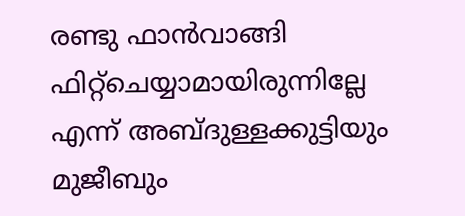രണ്ടു ഫാൻവാങ്ങി ഫിറ്റ്ചെയ്യാമായിരുന്നില്ലേ എന്ന് അബ്ദുള്ളക്കുട്ടിയും മുജീബും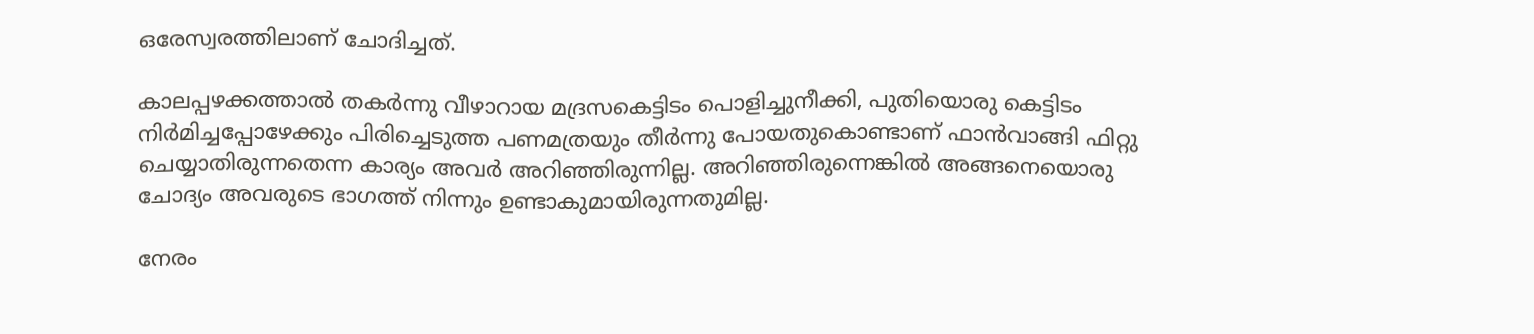ഒരേസ്വരത്തിലാണ് ചോദിച്ചത്.

കാലപ്പഴക്കത്താൽ തകർന്നു വീഴാറായ മദ്രസകെട്ടിടം പൊളിച്ചുനീക്കി, പുതിയൊരു കെട്ടിടം നിർമിച്ചപ്പോഴേക്കും പിരിച്ചെടുത്ത പണമത്രയും തീർന്നു പോയതുകൊണ്ടാണ് ഫാൻവാങ്ങി ഫിറ്റു ചെയ്യാതിരുന്നതെന്ന കാര്യം അവർ അറിഞ്ഞിരുന്നില്ല. അറിഞ്ഞിരുന്നെങ്കിൽ അങ്ങനെയൊരു ചോദ്യം അവരുടെ ഭാഗത്ത് നിന്നും ഉണ്ടാകുമായിരുന്നതുമില്ല.

നേരം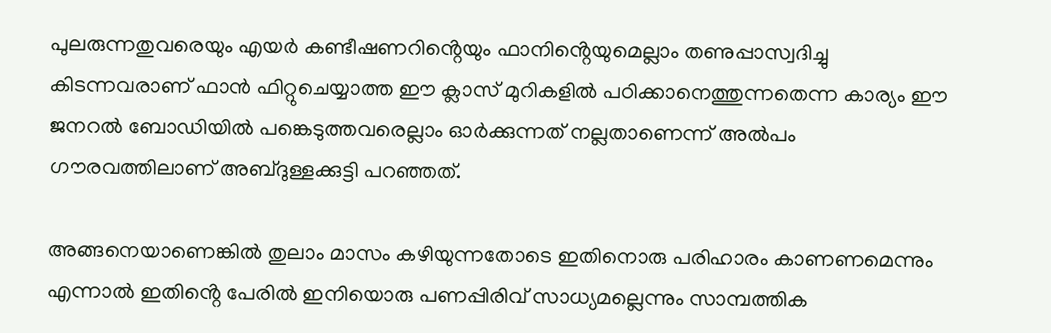പുലരുന്നതുവരെയും എയർ കണ്ടീഷണറിൻ്റെയും ഫാനിൻ്റെയുമെല്ലാം തണുപ്പാസ്വദിച്ചു കിടന്നവരാണ് ഫാൻ ഫിറ്റുചെയ്യാത്ത ഈ ക്ലാസ് മുറികളിൽ പഠിക്കാനെത്തുന്നതെന്ന കാര്യം ഈ ജനറൽ ബോഡിയിൽ പങ്കെടുത്തവരെല്ലാം ഓർക്കുന്നത് നല്ലതാണെന്ന് അൽപം ഗൗരവത്തിലാണ് അബ്ദുള്ളക്കുട്ടി പറഞ്ഞത്.

അങ്ങനെയാണെങ്കിൽ തുലാം മാസം കഴിയുന്നതോടെ ഇതിനൊരു പരിഹാരം കാണണമെന്നും എന്നാൽ ഇതിൻ്റെ പേരിൽ ഇനിയൊരു പണപ്പിരിവ് സാധ്യമല്ലെന്നും സാമ്പത്തിക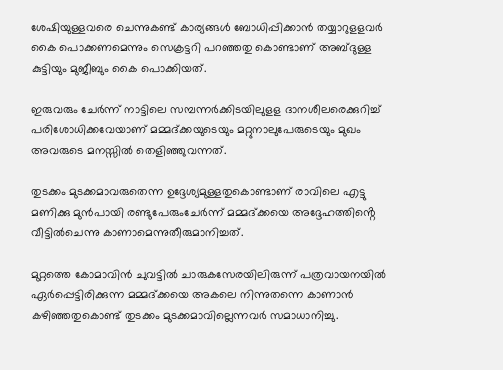ശേഷിയുള്ളവരെ ചെന്നുകണ്ട് കാര്യങ്ങൾ ബോധിപ്പിക്കാൻ തയ്യാറുളളവർ കൈ പൊക്കണമെന്നും സെക്രട്ടറി പറഞ്ഞതു കൊണ്ടാണ് അബ്ദുള്ള കുട്ടിയും മുജീബും കൈ പൊക്കിയത്.

ഇരുവരും ചേർന്ന് നാട്ടിലെ സമ്പന്നർക്കിടയിലുളള ദാനശീലരെക്കുറിച്ച് പരിശോധിക്കവേയാണ് മമ്മദ്ക്കയുടെയും മറ്റുനാലുപേരുടെയും മുഖം അവരുടെ മനസ്സിൽ തെളിഞ്ഞുവന്നത്.

തുടക്കം മുടക്കമാവരുതെന്ന ഉദ്ദേശ്യമുള്ളതുകൊണ്ടാണ് രാവിലെ എട്ടു മണിക്കു മുൻപായി രണ്ടുപേരുംചേർന്ന് മമ്മദ്ക്കയെ അദ്ദേഹത്തിൻ്റെ വീട്ടിൽചെന്നു കാണാമെന്നുതീരുമാനിച്ചത്.

മുറ്റത്തെ കോമാവിൻ ചുവട്ടിൽ ചാരുകസേരയിലിരുന്ന് പത്രവായനയിൽ ഏർപ്പെട്ടിരിക്കുന്ന മമ്മദ്ക്കയെ അകലെ നിന്നുതന്നെ കാണാൻ കഴിഞ്ഞതുകൊണ്ട് തുടക്കം മുടക്കമാവില്ലെന്നവർ സമാധാനിച്ചു.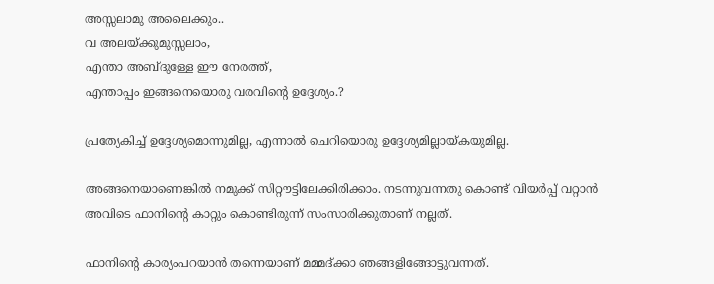അസ്സലാമു അലൈക്കും..
വ അലയ്ക്കുമുസ്സലാം,
എന്താ അബ്ദുള്ളേ ഈ നേരത്ത്,
എന്താപ്പം ഇങ്ങനെയൊരു വരവിൻ്റെ ഉദ്ദേശ്യം.?

പ്രത്യേകിച്ച് ഉദ്ദേശ്യമൊന്നുമില്ല, എന്നാൽ ചെറിയൊരു ഉദ്ദേശ്യമില്ലായ്കയുമില്ല.

അങ്ങനെയാണെങ്കിൽ നമുക്ക് സിറ്റൗട്ടിലേക്കിരിക്കാം. നടന്നുവന്നതു കൊണ്ട് വിയർപ്പ് വറ്റാൻ അവിടെ ഫാനിൻ്റെ കാറ്റും കൊണ്ടിരുന്ന് സംസാരിക്കുതാണ് നല്ലത്.

ഫാനിൻ്റെ കാര്യംപറയാൻ തന്നെയാണ് മമ്മദ്ക്കാ ഞങ്ങളിങ്ങോട്ടുവന്നത്.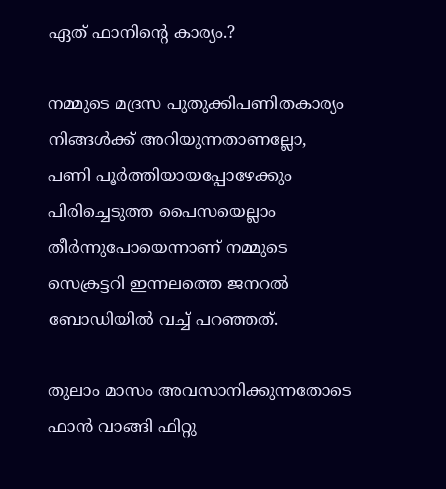ഏത് ഫാനിൻ്റെ കാര്യം.?

നമ്മുടെ മദ്രസ പുതുക്കിപണിതകാര്യം നിങ്ങൾക്ക് അറിയുന്നതാണല്ലോ,
പണി പൂർത്തിയായപ്പോഴേക്കും പിരിച്ചെടുത്ത പൈസയെല്ലാം തീർന്നുപോയെന്നാണ് നമ്മുടെ സെക്രട്ടറി ഇന്നലത്തെ ജനറൽ ബോഡിയിൽ വച്ച് പറഞ്ഞത്.

തുലാം മാസം അവസാനിക്കുന്നതോടെ ഫാൻ വാങ്ങി ഫിറ്റു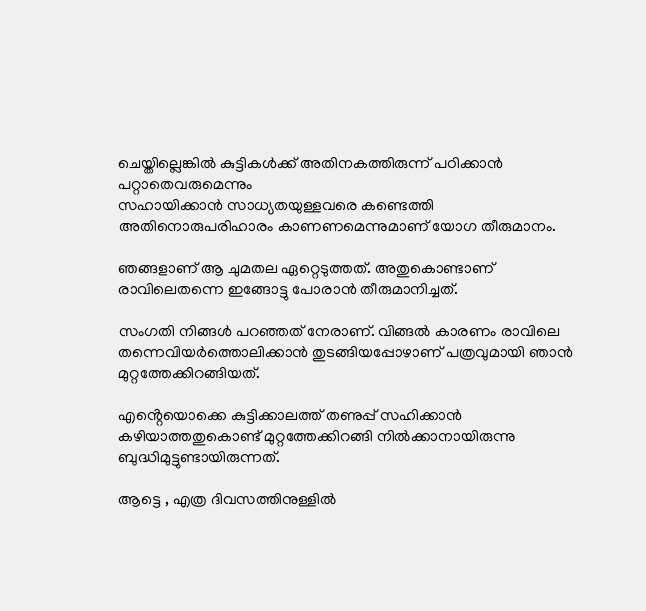ചെയ്തില്ലെങ്കിൽ കുട്ടികൾക്ക് അതിനകത്തിരുന്ന് പഠിക്കാൻ പറ്റാതെവരുമെന്നും
സഹായിക്കാൻ സാധ്യതയുള്ളവരെ കണ്ടെത്തി അതിനൊരുപരിഹാരം കാണണമെന്നുമാണ് യോഗ തീരുമാനം.

ഞങ്ങളാണ് ആ ചുമതല ഏറ്റെടുത്തത്. അതുകൊണ്ടാണ് രാവിലെതന്നെ ഇങ്ങോട്ടു പോരാൻ തീരുമാനിച്ചത്.

സംഗതി നിങ്ങൾ പറഞ്ഞത് നേരാണ്. വിങ്ങൽ കാരണം രാവിലെ തന്നെവിയർത്തൊലിക്കാൻ തുടങ്ങിയപ്പോഴാണ് പത്രവുമായി ഞാൻ മുറ്റത്തേക്കിറങ്ങിയത്.

എൻ്റെയൊക്കെ കുട്ടിക്കാലത്ത് തണുപ്പ് സഹിക്കാൻ കഴിയാത്തതുകൊണ്ട് മുറ്റത്തേക്കിറങ്ങി നിൽക്കാനായിരുന്നു ബുദ്ധിമുട്ടുണ്ടായിരുന്നത്.

ആട്ടെ , എത്ര ദിവസത്തിനുള്ളിൽ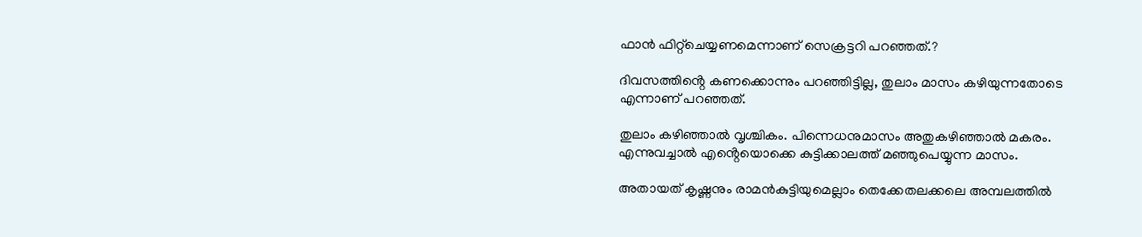ഫാൻ ഫിറ്റ്ചെയ്യണമെന്നാണ് സെക്രട്ടറി പറഞ്ഞത്.?

ദിവസത്തിൻ്റെ കണക്കൊന്നും പറഞ്ഞിട്ടില്ല, തുലാം മാസം കഴിയുന്നതോടെ എന്നാണ് പറഞ്ഞത്.

തുലാം കഴിഞ്ഞാൽ വൃശ്ചികം. പിന്നെധനുമാസം അതുകഴിഞ്ഞാൽ മകരം. എന്നുവച്ചാൽ എൻ്റെയൊക്കെ കുട്ടിക്കാലത്ത് മഞ്ഞുപെയ്യുന്ന മാസം.

അതായത് കൃഷ്ണനും രാമൻകുട്ടിയുമെല്ലാം തെക്കേതലക്കലെ അമ്പലത്തിൽ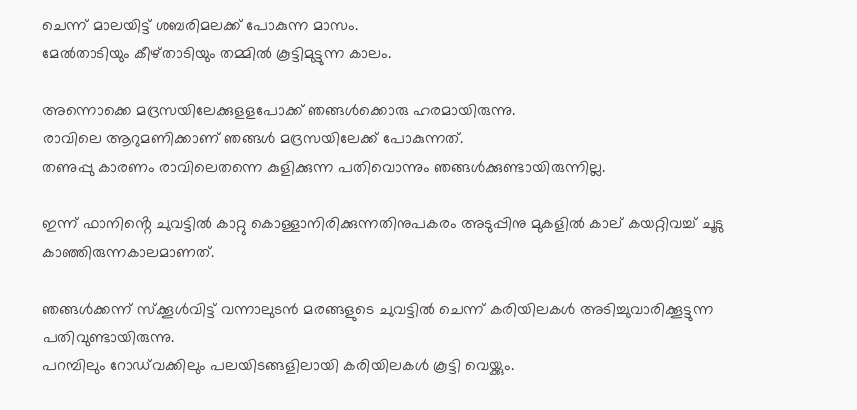ചെന്ന് മാലയിട്ട് ശബരിമലക്ക് പോകുന്ന മാസം.
മേൽതാടിയും കീഴ്താടിയും തമ്മിൽ കൂട്ടിമുട്ടുന്ന കാലം.

അന്നൊക്കെ മദ്രസയിലേക്കുളളപോക്ക് ഞങ്ങൾക്കൊരു ഹരമായിരുന്നു.
രാവിലെ ആറുമണിക്കാണ് ഞങ്ങൾ മദ്രസയിലേക്ക് പോകുന്നത്.
തണുപ്പു കാരണം രാവിലെതന്നെ കുളിക്കുന്ന പതിവൊന്നും ഞങ്ങൾക്കുണ്ടായിരുന്നില്ല.

ഇന്ന് ഫാനിൻ്റെ ചുവട്ടിൽ കാറ്റു കൊള്ളാനിരിക്കുന്നതിനുപകരം അടുപ്പിനു മുകളിൽ കാല് കയറ്റിവച്ച് ചൂടു കാഞ്ഞിരുന്നകാലമാണത്.

ഞങ്ങൾക്കന്ന് സ്ക്കൂൾവിട്ട് വന്നാലുടൻ മരങ്ങളുടെ ചുവട്ടിൽ ചെന്ന് കരിയിലകൾ അടിച്ചുവാരിക്കൂട്ടുന്ന പതിവുണ്ടായിരുന്നു.
പറമ്പിലും റോഡ്‌വക്കിലും പലയിടങ്ങളിലായി കരിയിലകൾ കൂട്ടി വെയ്ക്കും.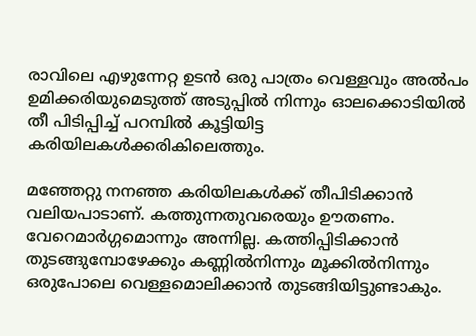രാവിലെ എഴുന്നേറ്റ ഉടൻ ഒരു പാത്രം വെള്ളവും അൽപം ഉമിക്കരിയുമെടുത്ത് അടുപ്പിൽ നിന്നും ഓലക്കൊടിയിൽ തീ പിടിപ്പിച്ച് പറമ്പിൽ കൂട്ടിയിട്ട കരിയിലകൾക്കരികിലെത്തും.

മഞ്ഞേറ്റു നനഞ്ഞ കരിയിലകൾക്ക് തീപിടിക്കാൻ വലിയപാടാണ്. കത്തുന്നതുവരെയും ഊതണം. വേറെമാർഗ്ഗമൊന്നും അന്നില്ല. കത്തിപ്പിടിക്കാൻ
തുടങ്ങുമ്പോഴേക്കും കണ്ണിൽനിന്നും മൂക്കിൽനിന്നും ഒരുപോലെ വെള്ളമൊലിക്കാൻ തുടങ്ങിയിട്ടുണ്ടാകും.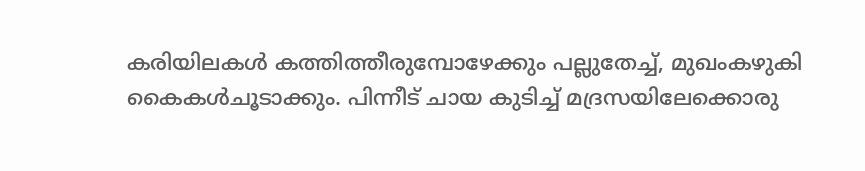കരിയിലകൾ കത്തിത്തീരുമ്പോഴേക്കും പല്ലുതേച്ച്, മുഖംകഴുകി
കൈകൾചൂടാക്കും. പിന്നീട് ചായ കുടിച്ച് മദ്രസയിലേക്കൊരു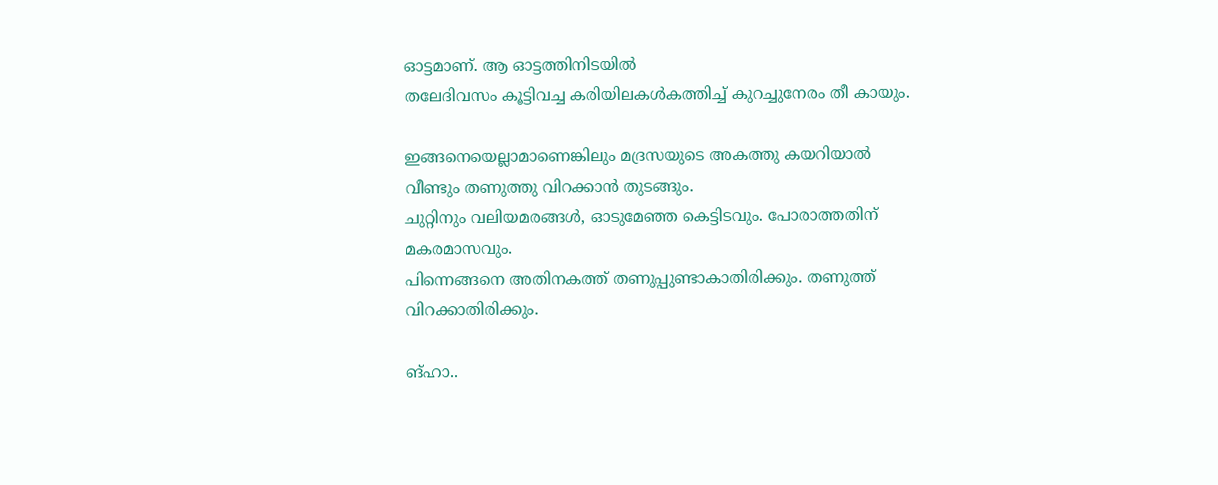ഓട്ടമാണ്. ആ ഓട്ടത്തിനിടയിൽ
തലേദിവസം കൂട്ടിവച്ച കരിയിലകൾകത്തിച്ച് കുറച്ചുനേരം തീ കായും.

ഇങ്ങനെയെല്ലാമാണെങ്കിലും മദ്രസയുടെ അകത്തു കയറിയാൽ വീണ്ടും തണുത്തു വിറക്കാൻ തുടങ്ങും.
ചുറ്റിനും വലിയമരങ്ങൾ, ഓടുമേഞ്ഞ കെട്ടിടവും. പോരാത്തതിന് മകരമാസവും.
പിന്നെങ്ങനെ അതിനകത്ത് തണുപ്പുണ്ടാകാതിരിക്കും. തണുത്ത് വിറക്കാതിരിക്കും.

ങ്ഹാ..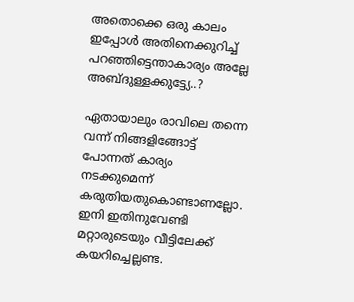അതൊക്കെ ഒരു കാലം ഇപ്പോൾ അതിനെക്കുറിച്ച് പറഞ്ഞിട്ടെന്താകാര്യം അല്ലേ അബ്ദുള്ളക്കുട്ട്യേ..?

ഏതായാലും രാവിലെ തന്നെ വന്ന് നിങ്ങളിങ്ങോട്ട് പോന്നത് കാര്യം നടക്കുമെന്ന് കരുതിയതുകൊണ്ടാണല്ലോ. ഇനി ഇതിനുവേണ്ടി മറ്റാരുടെയും വീട്ടിലേക്ക് കയറിച്ചെല്ലണ്ട.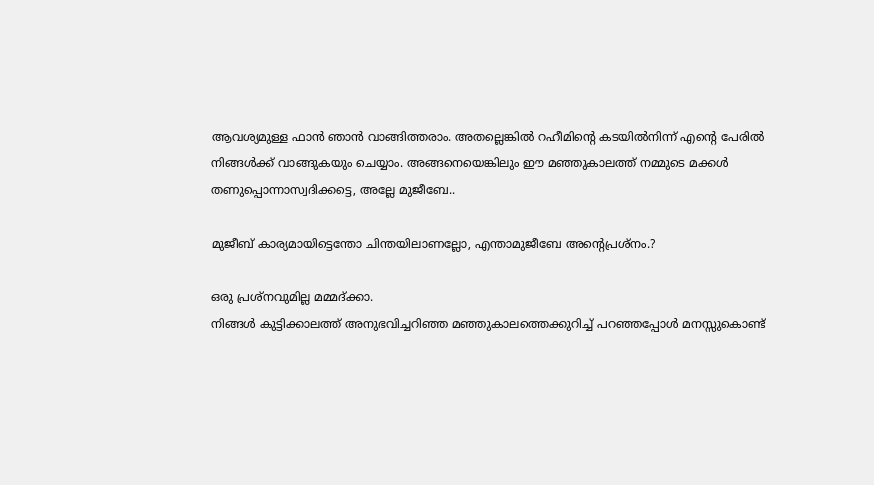ആവശ്യമുള്ള ഫാൻ ഞാൻ വാങ്ങിത്തരാം. അതല്ലെങ്കിൽ റഹീമിൻ്റെ കടയിൽനിന്ന് എൻ്റെ പേരിൽ നിങ്ങൾക്ക് വാങ്ങുകയും ചെയ്യാം. അങ്ങനെയെങ്കിലും ഈ മഞ്ഞുകാലത്ത് നമ്മുടെ മക്കൾ തണുപ്പൊന്നാസ്വദിക്കട്ടെ, അല്ലേ മുജീബേ..

മുജീബ് കാര്യമായിട്ടെന്തോ ചിന്തയിലാണല്ലോ, എന്താമുജീബേ അൻ്റെപ്രശ്നം.?

ഒരു പ്രശ്നവുമില്ല മമ്മദ്ക്കാ.
നിങ്ങൾ കുട്ടിക്കാലത്ത് അനുഭവിച്ചറിഞ്ഞ മഞ്ഞുകാലത്തെക്കുറിച്ച് പറഞ്ഞപ്പോൾ മനസ്സുകൊണ്ട്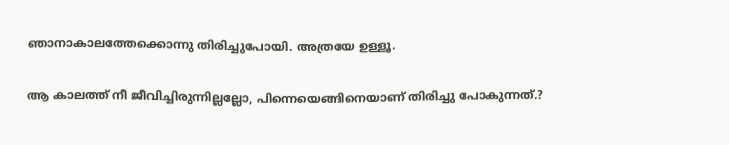ഞാനാകാലത്തേക്കൊന്നു തിരിച്ചുപോയി. അത്രയേ ഉള്ളൂ.

ആ കാലത്ത് നീ ജീവിച്ചിരുന്നില്ലല്ലോ, പിന്നെയെങ്ങിനെയാണ് തിരിച്ചു പോകുന്നത്.?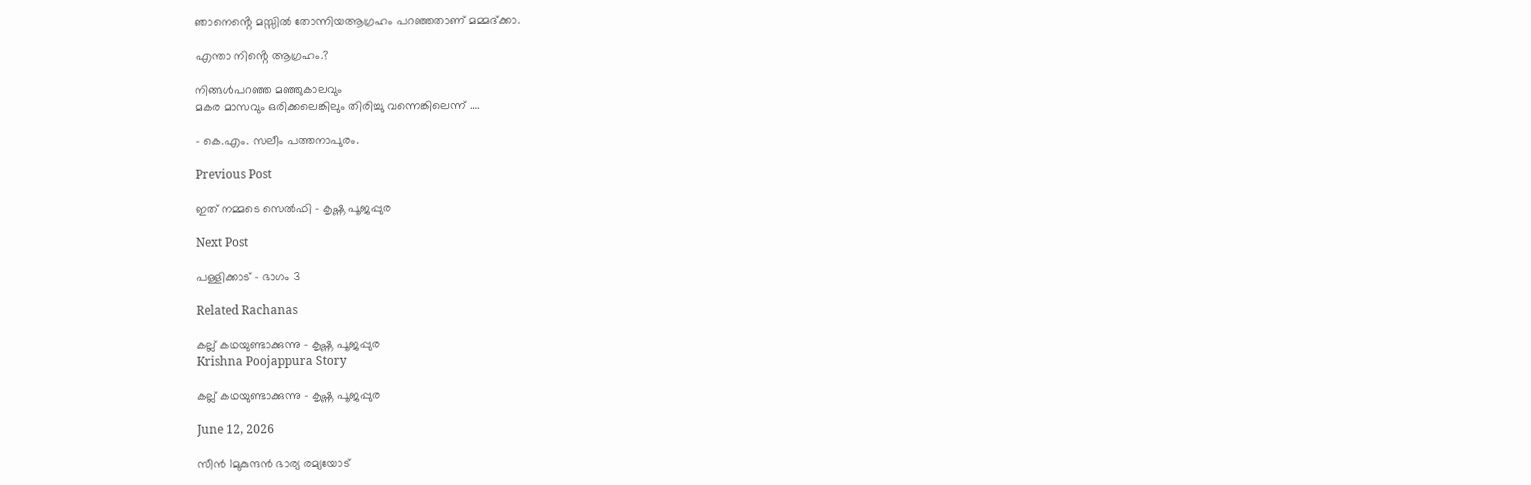ഞാനെൻ്റെ മസ്സിൽ തോന്നിയആഗ്രഹം പറഞ്ഞതാണ് മമ്മദ്ക്കാ.

എന്താ നിൻ്റെ ആഗ്രഹം.?

നിങ്ങൾപറഞ്ഞ മഞ്ഞുകാലവും
മകര മാസവും ഒരിക്കലെങ്കിലും തിരിച്ചു വന്നെങ്കിലെന്ന് ….

– കെ.എം. സലീം പത്തനാപുരം.

Previous Post

ഇത് നമ്മടെ സെൽഫി – കൃഷ്ണ പൂജപ്പുര

Next Post

പള്ളിക്കാട് – ഭാഗം 3

Related Rachanas

കല്ല് കഥയുണ്ടാക്കുന്നു – കൃഷ്ണ പൂജപ്പുര
Krishna Poojappura Story

കല്ല് കഥയുണ്ടാക്കുന്നു – കൃഷ്ണ പൂജപ്പുര

June 12, 2026

സീൻ 1മുകുന്ദന്‍ ഭാര്യ രമ്യയോട്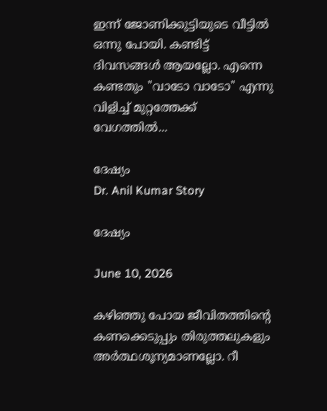ഇന്ന് ജോണിക്കുട്ടിയുടെ വീട്ടില്‍ ഒന്നു പോയി. കണ്ടിട്ട് ദിവസങ്ങള്‍ ആയല്ലോ. എന്നെ കണ്ടതും ''വാടോ വാടോ'' എന്നു വിളിച്ച് മുറ്റത്തേക്ക് വേഗത്തില്‍...

ദേഷ്യം
Dr. Anil Kumar Story

ദേഷ്യം

June 10, 2026

കഴിഞ്ഞു പോയ ജീവിതത്തിൻ്റെ കണക്കെടുപ്പും തിരുത്തലുകളും അർത്ഥശൂന്യമാണല്ലോ. റീ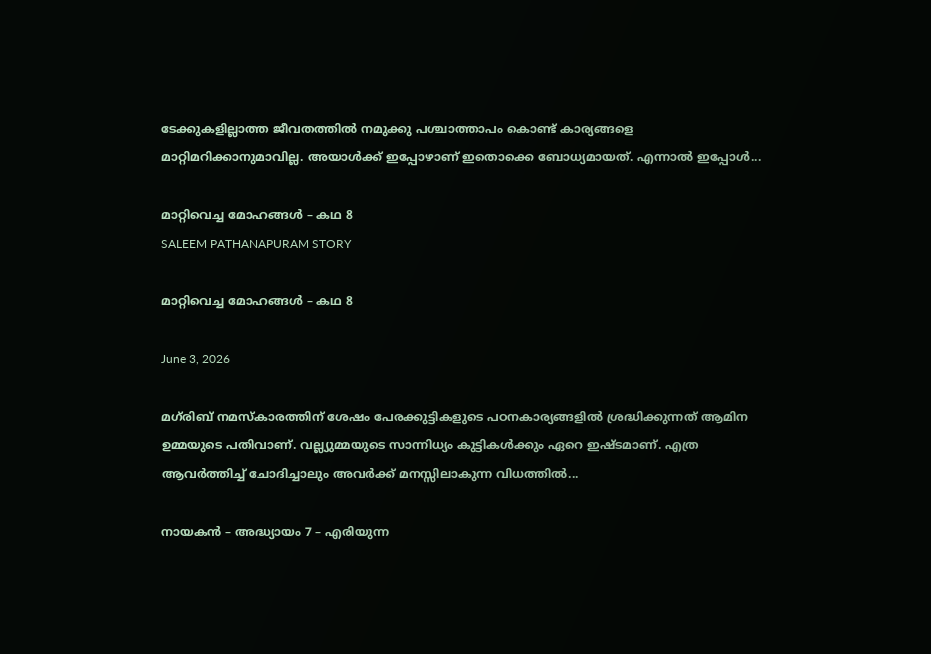ടേക്കുകളില്ലാത്ത ജീവതത്തിൽ നമുക്കു പശ്ചാത്താപം കൊണ്ട് കാര്യങ്ങളെ  മാറ്റിമറിക്കാനുമാവില്ല. അയാൾക്ക് ഇപ്പോഴാണ് ഇതൊക്കെ ബോധ്യമായത്. എന്നാൽ ഇപ്പോൾ...

മാറ്റിവെച്ച മോഹങ്ങൾ – കഥ 8
SALEEM PATHANAPURAM STORY

മാറ്റിവെച്ച മോഹങ്ങൾ – കഥ 8

June 3, 2026

മഗ്‌രിബ് നമസ്കാരത്തിന് ശേഷം പേരക്കുട്ടികളുടെ പഠനകാര്യങ്ങളിൽ ശ്രദ്ധിക്കുന്നത് ആമിന ഉമ്മയുടെ പതിവാണ്. വല്ല്യുമ്മയുടെ സാന്നിധ്യം കുട്ടികൾക്കും ഏറെ ഇഷ്ടമാണ്. എത്ര ആവർത്തിച്ച് ചോദിച്ചാലും അവർക്ക് മനസ്സിലാകുന്ന വിധത്തിൽ...

നായകൻ – അദ്ധ്യായം 7 – എരിയുന്ന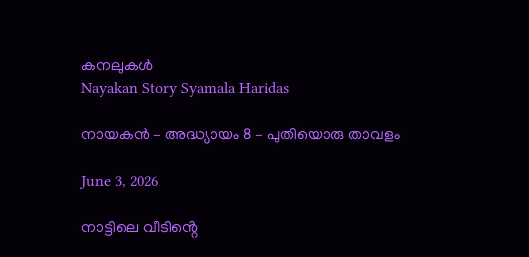കനലുകൾ
Nayakan Story Syamala Haridas

നായകൻ – അദ്ധ്യായം 8 – പുതിയൊരു താവളം

June 3, 2026

നാട്ടിലെ വീടിൻ്റെ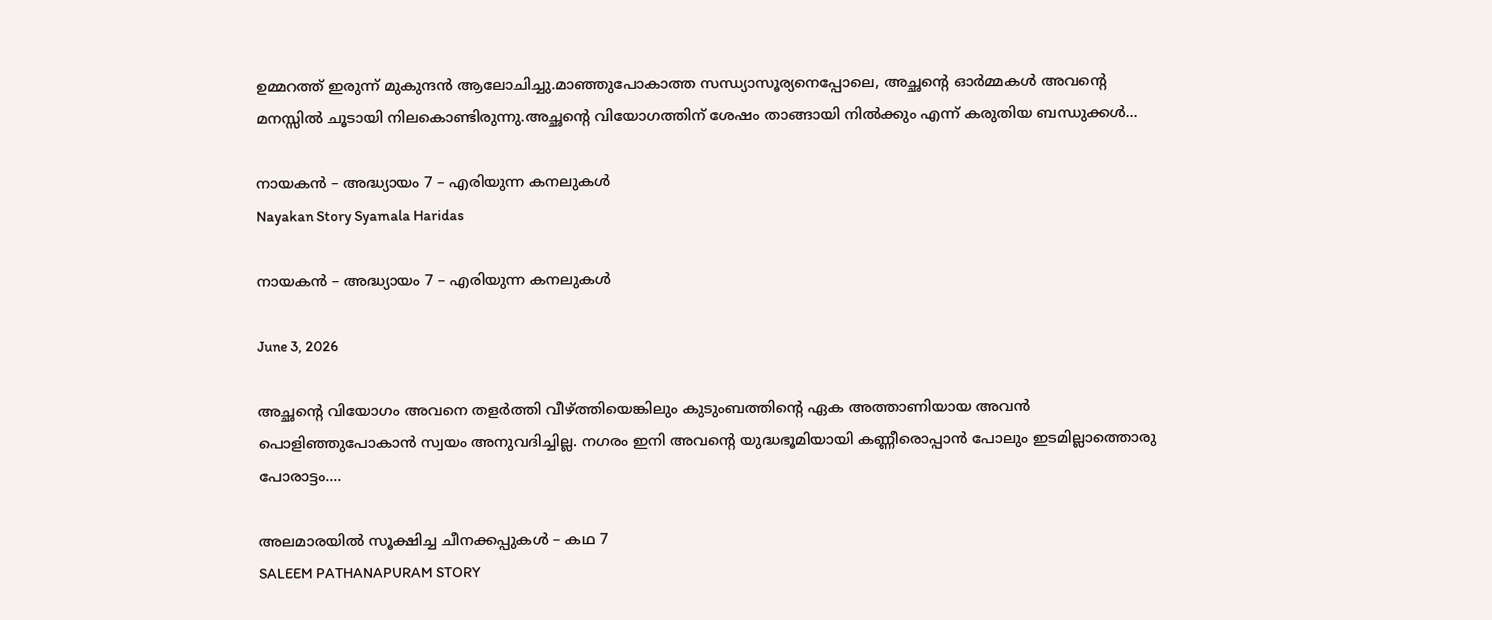ഉമ്മറത്ത് ഇരുന്ന് മുകുന്ദൻ ആലോചിച്ചു.മാഞ്ഞുപോകാത്ത സന്ധ്യാസൂര്യനെപ്പോലെ, അച്ഛൻ്റെ ഓർമ്മകൾ അവൻ്റെ മനസ്സിൽ ചൂടായി നിലകൊണ്ടിരുന്നു.അച്ഛൻ്റെ വിയോഗത്തിന് ശേഷം താങ്ങായി നിൽക്കും എന്ന് കരുതിയ ബന്ധുക്കൾ...

നായകൻ – അദ്ധ്യായം 7 – എരിയുന്ന കനലുകൾ
Nayakan Story Syamala Haridas

നായകൻ – അദ്ധ്യായം 7 – എരിയുന്ന കനലുകൾ

June 3, 2026

അച്ഛൻ്റെ വിയോഗം അവനെ തളർത്തി വീഴ്ത്തിയെങ്കിലും കുടുംബത്തിൻ്റെ ഏക അത്താണിയായ അവൻ പൊളിഞ്ഞുപോകാൻ സ്വയം അനുവദിച്ചില്ല. നഗരം ഇനി അവൻ്റെ യുദ്ധഭൂമിയായി കണ്ണീരൊപ്പാൻ പോലും ഇടമില്ലാത്തൊരു പോരാട്ടം....

അലമാരയിൽ സൂക്ഷിച്ച ചീനക്കപ്പുകൾ – കഥ 7
SALEEM PATHANAPURAM STORY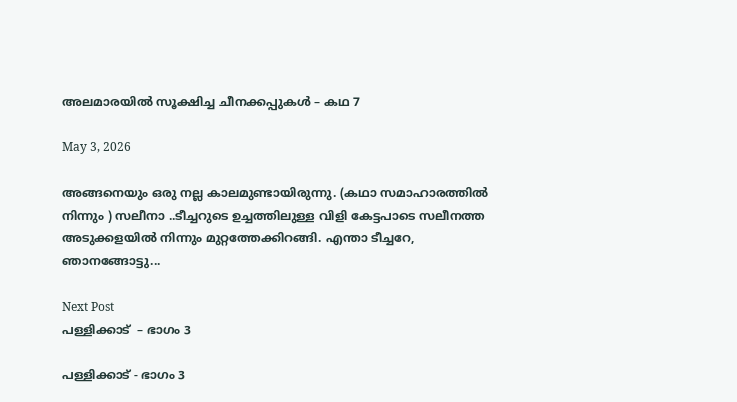അലമാരയിൽ സൂക്ഷിച്ച ചീനക്കപ്പുകൾ – കഥ 7

May 3, 2026

അങ്ങനെയും ഒരു നല്ല കാലമുണ്ടായിരുന്നു. (കഥാ സമാഹാരത്തിൽ നിന്നും ) സലീനാ ..ടീച്ചറുടെ ഉച്ചത്തിലുള്ള വിളി കേട്ടപാടെ സലീനത്ത അടുക്കളയിൽ നിന്നും മുറ്റത്തേക്കിറങ്ങി. എന്താ ടീച്ചറേ, ഞാനങ്ങോട്ടു...

Next Post
പള്ളിക്കാട്  – ഭാഗം 3

പള്ളിക്കാട് - ഭാഗം 3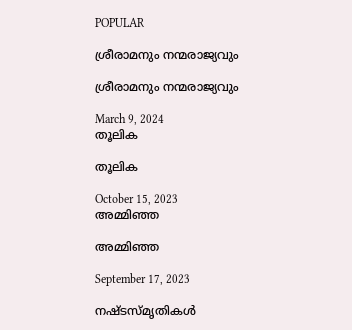POPULAR

ശ്രീരാമനും നന്മരാജ്യവും

ശ്രീരാമനും നന്മരാജ്യവും

March 9, 2024
തൂലിക

തൂലിക

October 15, 2023
അമ്മിഞ്ഞ

അമ്മിഞ്ഞ

September 17, 2023

നഷ്ടസ്മൃതികൾ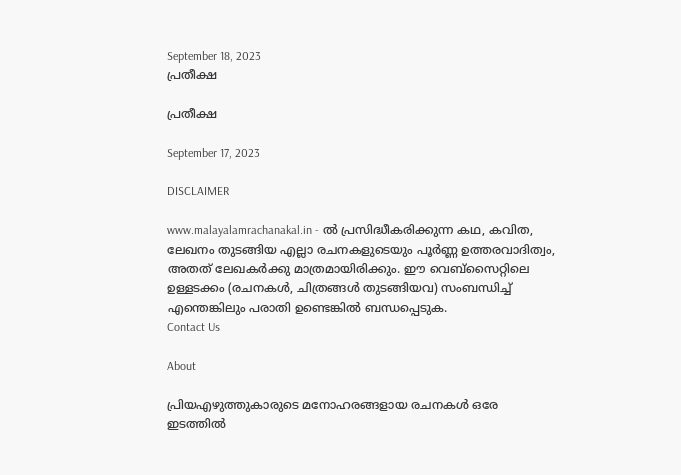September 18, 2023
പ്രതീക്ഷ

പ്രതീക്ഷ

September 17, 2023

DISCLAIMER

www.malayalamrachanakal.in - ല്‍ പ്രസിദ്ധീകരിക്കുന്ന കഥ, കവിത, ലേഖനം തുടങ്ങിയ എല്ലാ രചനകളുടെയും പൂർണ്ണ ഉത്തരവാദിത്വം, അതത് ലേഖകര്‍ക്കു മാത്രമായിരിക്കും. ഈ വെബ്‌സൈറ്റിലെ ഉള്ളടക്കം (രചനകൾ, ചിത്രങ്ങൾ തുടങ്ങിയവ) സംബന്ധിച്ച് എന്തെങ്കിലും പരാതി ഉണ്ടെങ്കിൽ ബന്ധപ്പെടുക.
Contact Us

About

പ്രിയഎഴുത്തുകാരുടെ മനോഹരങ്ങളായ രചനകൾ ഒരേ ഇടത്തിൽ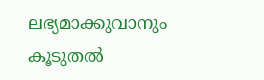ലഭ്യമാക്കുവാനും കൂടുതൽ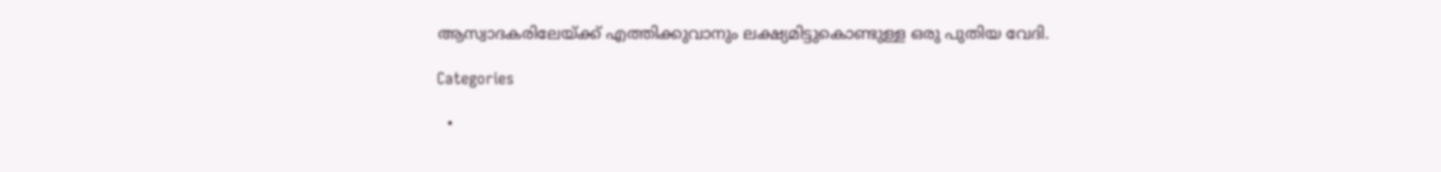ആസ്വാദകരിലേയ്ക്ക് എത്തിക്കുവാനും ലക്ഷ്യമിട്ടുകൊണ്ടുള്ള ഒരു പുതിയ വേദി.

Categories

  •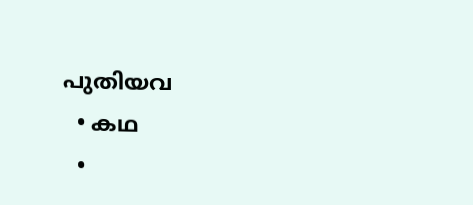പുതിയവ
  • കഥ
  •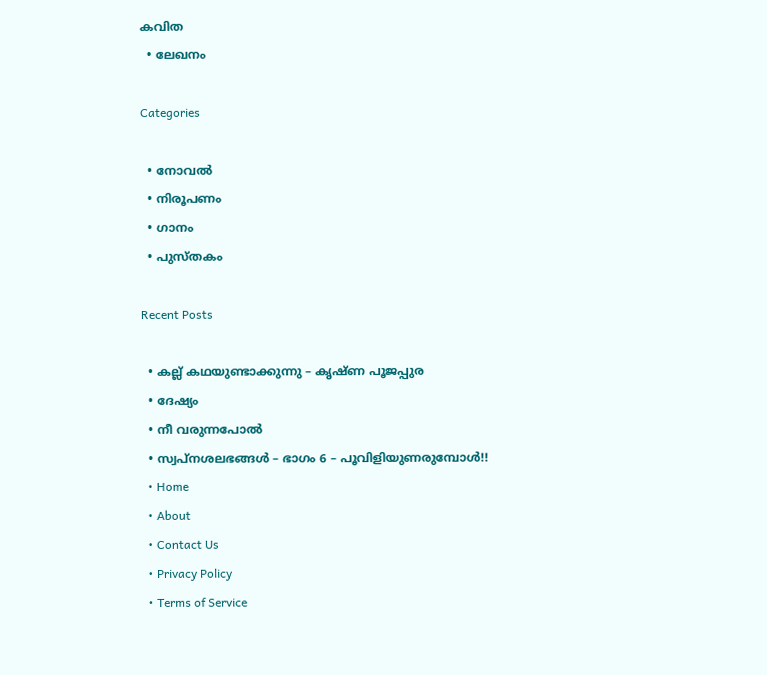കവിത
  • ലേഖനം

Categories

  • നോവൽ
  • നിരൂപണം
  • ഗാനം
  • പുസ്തകം

Recent Posts

  • കല്ല് കഥയുണ്ടാക്കുന്നു – കൃഷ്ണ പൂജപ്പുര
  • ദേഷ്യം
  • നീ വരുന്നപോൽ
  • സ്വപ്നശലഭങ്ങൾ – ഭാഗം 6 – പൂവിളിയുണരുമ്പോൾ!!
  • Home
  • About
  • Contact Us
  • Privacy Policy
  • Terms of Service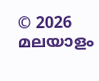© 2026 മലയാളം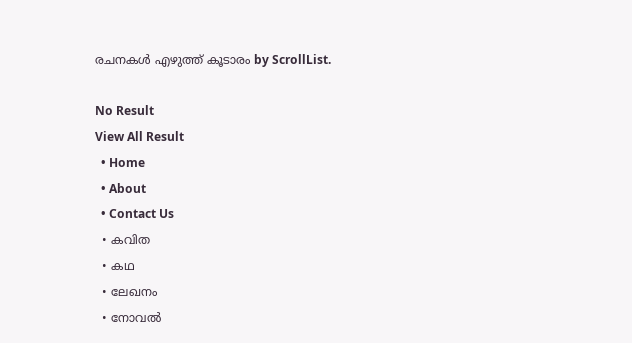രചനകൾ എഴുത്ത് കൂടാരം by ScrollList.

No Result
View All Result
  • Home
  • About
  • Contact Us
  • കവിത
  • കഥ
  • ലേഖനം
  • നോവൽ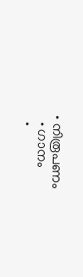• നിരൂപണം
  • ഗാനം
  •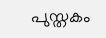പുസ്തകം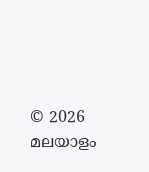© 2026 മലയാളം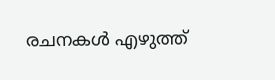രചനകൾ എഴുത്ത്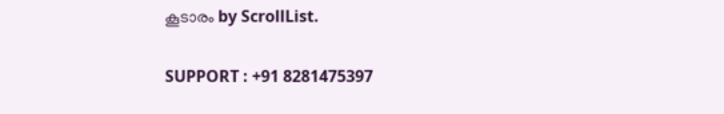കൂടാരം by ScrollList.

SUPPORT : +91 8281475397